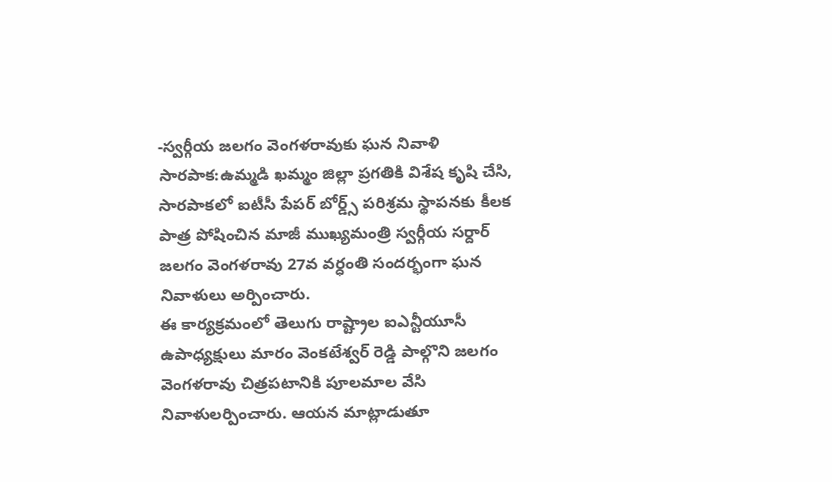-స్వర్గీయ జలగం వెంగళరావుకు ఘన నివాళి
సారపాక:ఉమ్మడి ఖమ్మం జిల్లా ప్రగతికి విశేష కృషి చేసి, సారపాకలో ఐటీసీ పేపర్ బోర్డ్స్ పరిశ్రమ స్థాపనకు కీలక పాత్ర పోషించిన మాజీ ముఖ్యమంత్రి స్వర్గీయ సర్దార్ జలగం వెంగళరావు 27వ వర్ధంతి సందర్భంగా ఘన నివాళులు అర్పించారు.
ఈ కార్యక్రమంలో తెలుగు రాష్ట్రాల ఐఎన్టీయూసీ ఉపాధ్యక్షులు మారం వెంకటేశ్వర్ రెడ్డి పాల్గొని జలగం వెంగళరావు చిత్రపటానికి పూలమాల వేసి నివాళులర్పించారు. ఆయన మాట్లాడుతూ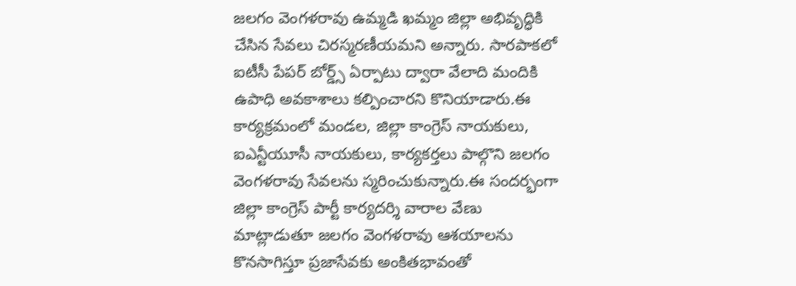జలగం వెంగళరావు ఉమ్మడి ఖమ్మం జిల్లా అభివృద్ధికి చేసిన సేవలు చిరస్మరణీయమని అన్నారు. సారపాకలో ఐటీసీ పేపర్ బోర్డ్స్ ఏర్పాటు ద్వారా వేలాది మందికి ఉపాధి అవకాశాలు కల్పించారని కొనియాడారు.ఈ కార్యక్రమంలో మండల, జిల్లా కాంగ్రెస్ నాయకులు, ఐఎన్టీయూసీ నాయకులు, కార్యకర్తలు పాల్గొని జలగం వెంగళరావు సేవలను స్మరించుకున్నారు.ఈ సందర్భంగా జిల్లా కాంగ్రెస్ పార్టీ కార్యదర్శి వారాల వేణు మాట్లాడుతూ జలగం వెంగళరావు ఆశయాలను కొనసాగిస్తూ ప్రజాసేవకు అంకితభావంతో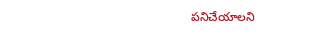పనిచేయాలని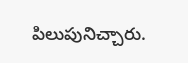పిలుపునిచ్చారు.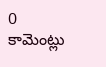0 కామెంట్లు